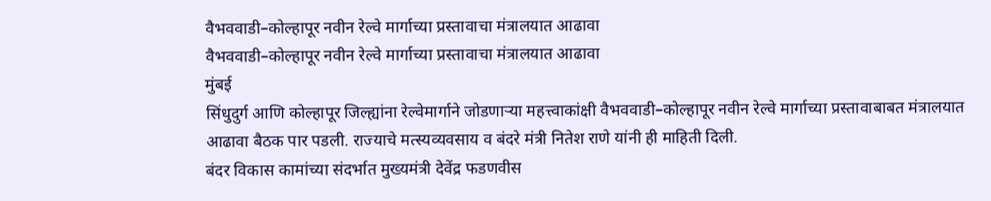वैभववाडी–कोल्हापूर नवीन रेल्वे मार्गाच्या प्रस्तावाचा मंत्रालयात आढावा
वैभववाडी–कोल्हापूर नवीन रेल्वे मार्गाच्या प्रस्तावाचा मंत्रालयात आढावा
मुंबई
सिंधुदुर्ग आणि कोल्हापूर जिल्ह्यांना रेल्वेमार्गाने जोडणाऱ्या महत्त्वाकांक्षी वैभववाडी–कोल्हापूर नवीन रेल्वे मार्गाच्या प्रस्तावाबाबत मंत्रालयात आढावा बैठक पार पडली. राज्याचे मत्स्यव्यवसाय व बंदरे मंत्री नितेश राणे यांनी ही माहिती दिली.
बंदर विकास कामांच्या संदर्भात मुख्यमंत्री देवेंद्र फडणवीस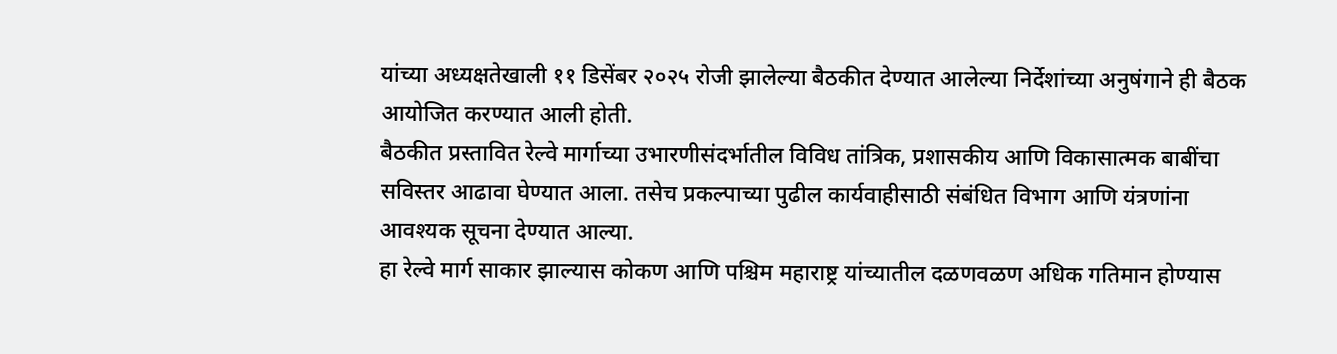यांच्या अध्यक्षतेखाली ११ डिसेंबर २०२५ रोजी झालेल्या बैठकीत देण्यात आलेल्या निर्देशांच्या अनुषंगाने ही बैठक आयोजित करण्यात आली होती.
बैठकीत प्रस्तावित रेल्वे मार्गाच्या उभारणीसंदर्भातील विविध तांत्रिक, प्रशासकीय आणि विकासात्मक बाबींचा सविस्तर आढावा घेण्यात आला. तसेच प्रकल्पाच्या पुढील कार्यवाहीसाठी संबंधित विभाग आणि यंत्रणांना आवश्यक सूचना देण्यात आल्या.
हा रेल्वे मार्ग साकार झाल्यास कोकण आणि पश्चिम महाराष्ट्र यांच्यातील दळणवळण अधिक गतिमान होण्यास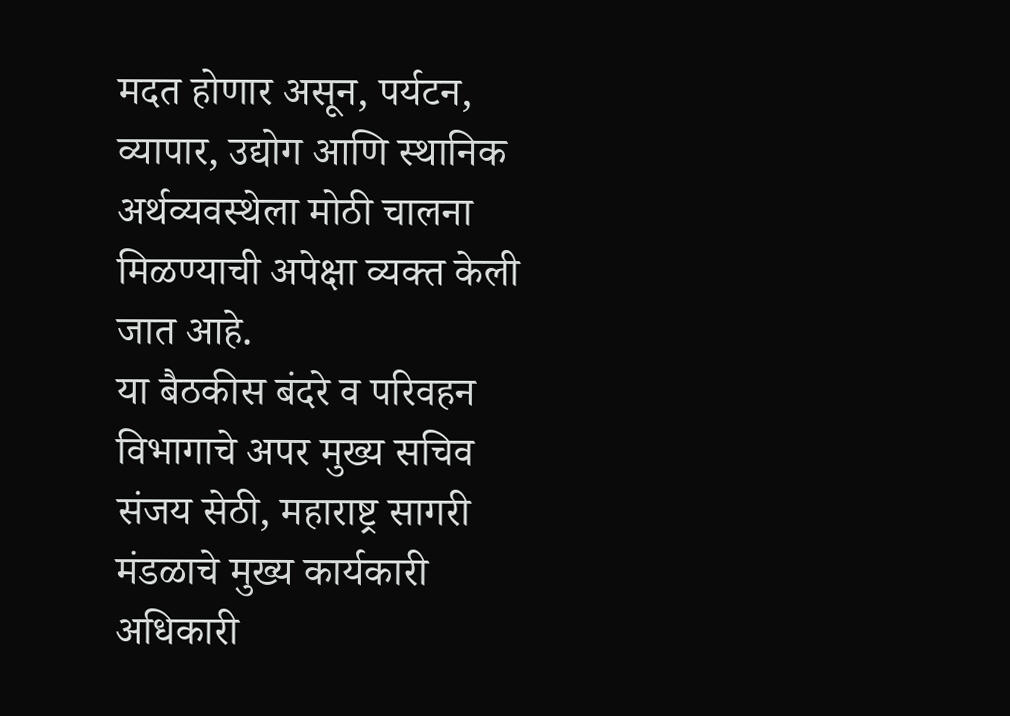मदत होणार असून, पर्यटन, व्यापार, उद्योग आणि स्थानिक अर्थव्यवस्थेला मोठी चालना मिळण्याची अपेक्षा व्यक्त केली जात आहे.
या बैठकीस बंदरे व परिवहन विभागाचे अपर मुख्य सचिव संजय सेठी, महाराष्ट्र सागरी मंडळाचे मुख्य कार्यकारी अधिकारी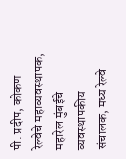पी. प्रदीप, कोकण रेल्वेचे महाव्यवस्थापक, महारेल मुंबईचे व्यवस्थापकीय संचालक, मध्य रेल्वे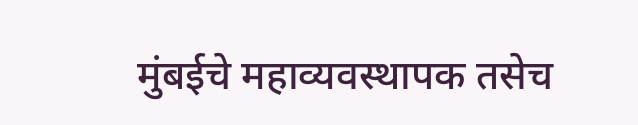मुंबईचे महाव्यवस्थापक तसेच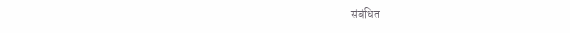संबंधित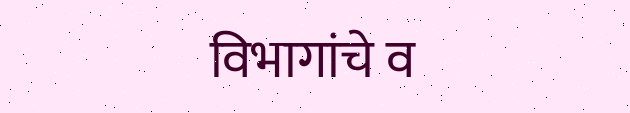विभागांचे व